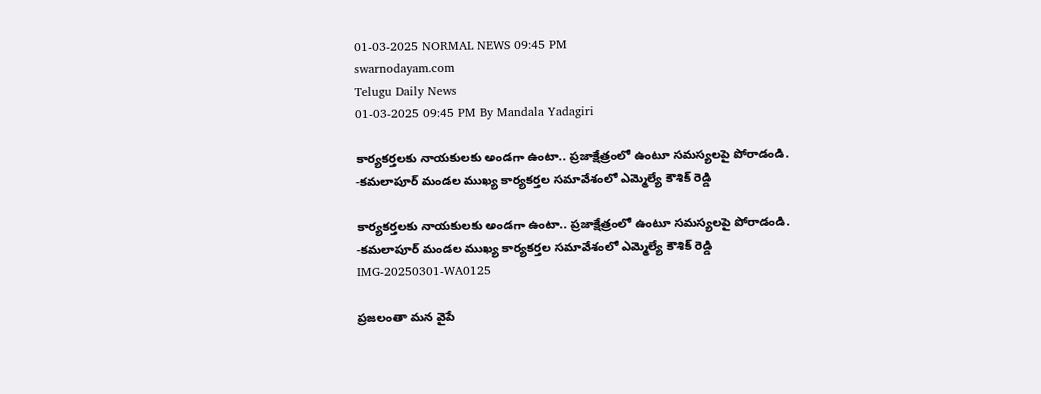01-03-2025 NORMAL NEWS 09:45 PM
swarnodayam.com
Telugu Daily News
01-03-2025 09:45 PM By Mandala Yadagiri

కార్యకర్తలకు నాయకులకు అండగా ఉంటా.. ప్రజాక్షేత్రంలో ఉంటూ సమస్యలపై పోరాడండి. -కమలాపూర్ మండల ముఖ్య కార్యకర్తల సమావేశంలో ఎమ్మెల్యే కౌశిక్ రెడ్డి

కార్యకర్తలకు నాయకులకు అండగా ఉంటా.. ప్రజాక్షేత్రంలో ఉంటూ సమస్యలపై పోరాడండి. -కమలాపూర్ మండల ముఖ్య కార్యకర్తల సమావేశంలో ఎమ్మెల్యే కౌశిక్ రెడ్డి
IMG-20250301-WA0125

ప్రజలంతా మన వైపే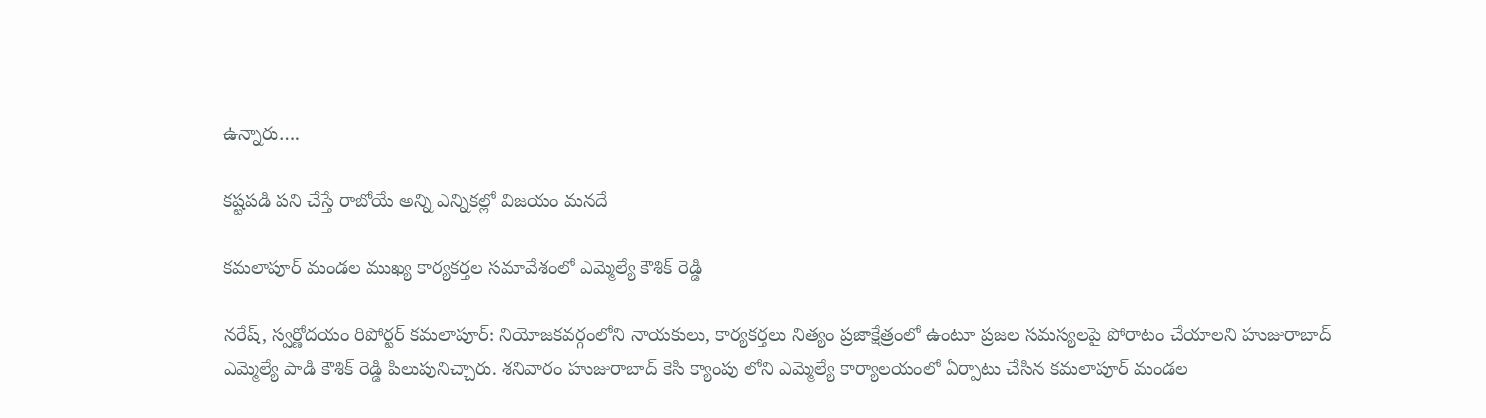ఉన్నారు….

కష్టపడి పని చేస్తే రాబోయే అన్ని ఎన్నికల్లో విజయం మనదే

కమలాపూర్ మండల ముఖ్య కార్యకర్తల సమావేశంలో ఎమ్మెల్యే కౌశిక్ రెడ్డి

నరేష్, స్వర్ణోదయం రిపోర్టర్ కమలాపూర్: నియోజకవర్గంలోని నాయకులు, కార్యకర్తలు నిత్యం ప్రజాక్షేత్రంలో ఉంటూ ప్రజల సమస్యలపై పోరాటం చేయాలని హుజురాబాద్ ఎమ్మెల్యే పాడి కౌశిక్ రెడ్డి పిలుపునిచ్చారు. శనివారం హుజురాబాద్ కెసి క్యాంపు లోని ఎమ్మెల్యే కార్యాలయంలో ఏర్పాటు చేసిన కమలాపూర్ మండల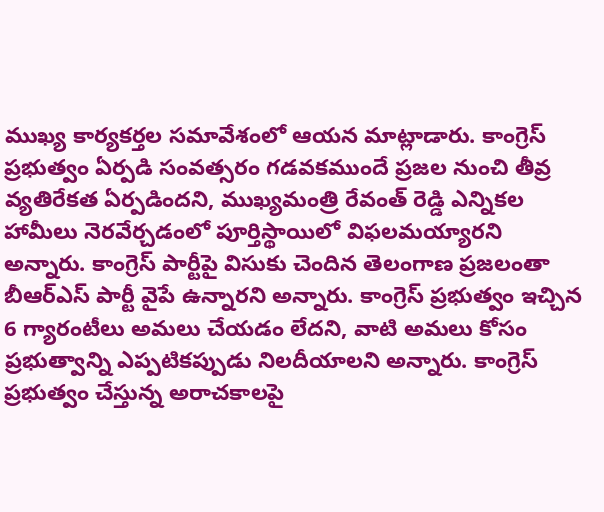ముఖ్య కార్యకర్తల సమావేశంలో ఆయన మాట్లాడారు. కాంగ్రెస్ ప్రభుత్వం ఏర్పడి సంవత్సరం గడవకముందే ప్రజల నుంచి తీవ్ర వ్యతిరేకత ఏర్పడిందని, ముఖ్యమంత్రి రేవంత్ రెడ్డి ఎన్నికల హామీలు నెరవేర్చడంలో పూర్తిస్థాయిలో విఫలమయ్యారని అన్నారు. కాంగ్రెస్ పార్టీపై విసుకు చెందిన తెలంగాణ ప్రజలంతా బీఆర్ఎస్ పార్టీ వైపే ఉన్నారని అన్నారు. కాంగ్రెస్ ప్రభుత్వం ఇచ్చిన 6 గ్యారంటీలు అమలు చేయడం లేదని, వాటి అమలు కోసం ప్రభుత్వాన్ని ఎప్పటికప్పుడు నిలదీయాలని అన్నారు. కాంగ్రెస్ ప్రభుత్వం చేస్తున్న అరాచకాలపై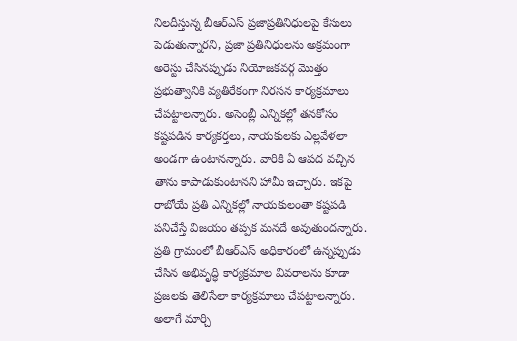నిలదీస్తున్న బీఆర్ఎస్ ప్రజాప్రతినిధులపై కేసులు పెడుతున్నారని, ప్రజా ప్రతినిధులను అక్రమంగా అరెస్టు చేసినప్పుడు నియోజకవర్గ మొత్తం ప్రభుత్వానికి వ్యతిరేకంగా నిరసన కార్యక్రమాలు చేపట్టాలన్నారు. అసెంబ్లీ ఎన్నికల్లో తనకోసం కష్టపడిన కార్యకర్తలు, నాయకులకు ఎల్లవేళలా అండగా ఉంటానన్నారు. వారికి ఏ ఆపద వచ్చిన తాను కాపాడుకుంటానని హామీ ఇచ్చారు. ఇకపై రాబోయే ప్రతి ఎన్నికల్లో నాయకులంతా కష్టపడి పనిచేస్తే విజయం తప్పక మనదే అవుతుందన్నారు. ప్రతి గ్రామంలో బీఆర్ఎస్ అధికారంలో ఉన్నప్పుడు చేసిన అభివృద్ధి కార్యక్రమాల వివరాలను కూడా ప్రజలకు తెలిసేలా కార్యక్రమాలు చేపట్టాలన్నారు. అలాగే మార్చి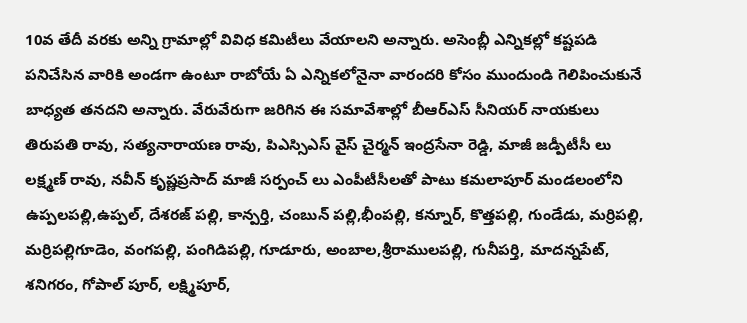10వ తేదీ వరకు అన్ని గ్రామాల్లో వివిధ కమిటీలు వేయాలని అన్నారు. అసెంబ్లీ ఎన్నికల్లో కష్టపడి పనిచేసిన వారికి అండగా ఉంటూ రాబోయే ఏ ఎన్నికలోనైనా వారందరి కోసం ముందుండి గెలిపించుకునే బాధ్యత తనదని అన్నారు. వేరువేరుగా జరిగిన ఈ సమావేశాల్లో బీఆర్ఎస్ సీనియర్ నాయకులు తిరుపతి రావు, సత్యనారాయణ రావు, పిఎస్సిఎస్ వైస్ చైర్మన్ ఇంద్రసేనా రెడ్డి, మాజీ జడ్పీటీసీ లు లక్ష్మణ్ రావు, నవీన్ కృష్ణప్రసాద్ మాజీ సర్పంచ్ లు ఎంపీటీసీలతో పాటు కమలాపూర్ మండలంలోని ఉప్పలపల్లి,ఉప్పల్, దేశరజ్ పల్లి, కాన్పర్తి, చంబున్ పల్లి,భీంపల్లి, కన్నూర్, కొత్తపల్లి, గుండేడు, మర్రిపల్లి, మర్రిపల్లిగూడెం, వంగపల్లి, పంగిడిపల్లి, గూడూరు, అంబాల,శ్రీరాములపల్లి, గునీపర్తి, మాదన్నపేట్, శనిగరం, గోపాల్ పూర్, లక్ష్మిపూర్,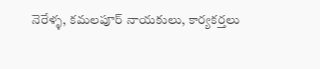నెరేళ్ళ, కమలపూర్ నాయకులు, కార్యకర్తలు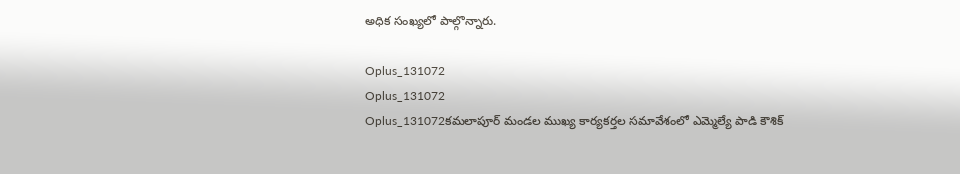అధిక సంఖ్యలో పాల్గొన్నారు.

Oplus_131072
Oplus_131072
Oplus_131072కమలాపూర్ మండల ముఖ్య కార్యకర్తల సమావేశంలో ఎమ్మెల్యే పాడి కౌశిక్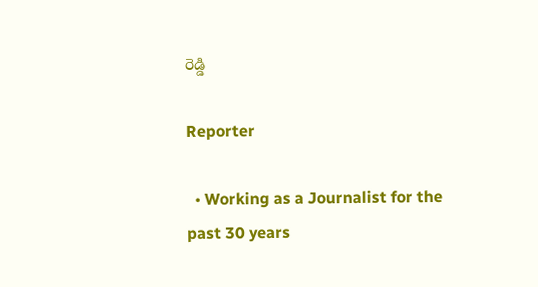రెడ్డి

Reporter

  • Working as a Journalist for the past 30 years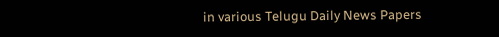in various Telugu Daily News Papers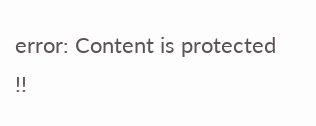error: Content is protected !!